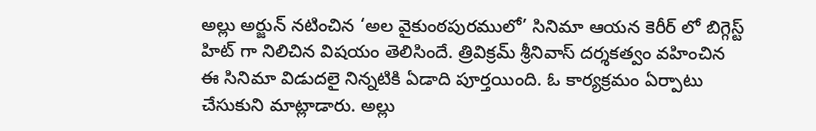అల్లు అర్జున్ నటించిన ‘అల వైకుంఠపురములో’ సినిమా ఆయన కెరీర్ లో బిగ్గెస్ట్ హిట్ గా నిలిచిన విషయం తెలిసిందే. త్రివిక్రమ్ శ్రీనివాస్ దర్శకత్వం వహించిన ఈ సినిమా విడుదలై నిన్నటికి ఏడాది పూర్తయింది. ఓ కార్యక్రమం ఏర్పాటు చేసుకుని మాట్లాడారు. అల్లు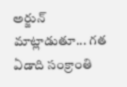అర్జున్ మాట్లాడుతూ... గత ఏడాది సంక్రాంతి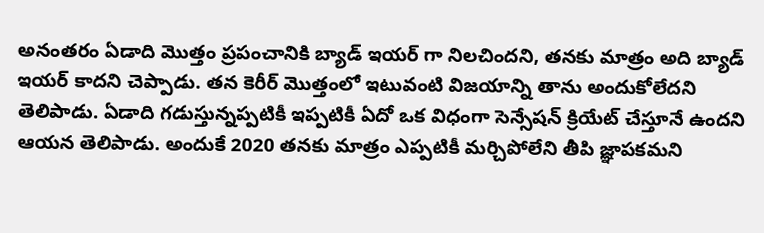అనంతరం ఏడాది మొత్తం ప్రపంచానికి బ్యాడ్ ఇయర్ గా నిలచిందని, తనకు మాత్రం అది బ్యాడ్ ఇయర్ కాదని చెప్పాడు. తన కెరీర్ మొత్తంలో ఇటువంటి విజయాన్ని తాను అందుకోలేదని తెలిపాడు. ఏడాది గడుస్తున్నప్పటికీ ఇప్పటికీ ఏదో ఒక విధంగా సెన్సేషన్ క్రియేట్ చేస్తూనే ఉందని ఆయన తెలిపాడు. అందుకే 2020 తనకు మాత్రం ఎప్పటికీ మర్చిపోలేని తీపి జ్ఞాపకమని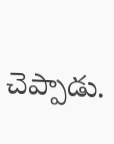చెప్పాడు.